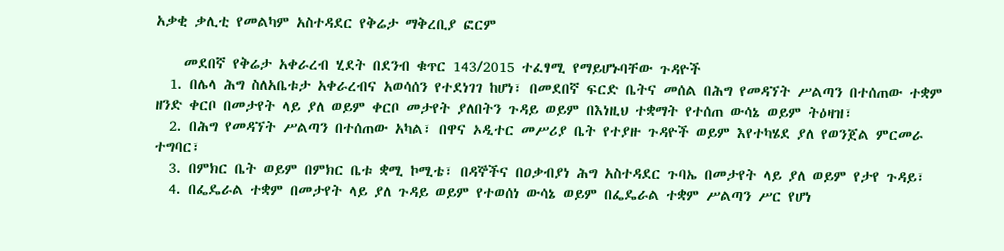አቃቂ ቃሊቲ የመልካም አስተዳደር የቅሬታ ማቅረቢያ ፎርም

    መደበኛ የቅሬታ አቀራረብ ሂደት በደንብ ቁጥር 143/2015 ተፈፃሚ የማይሆኑባቸው ጉዳዮች
  1. በሌላ ሕግ ስለአቤቱታ አቀራረብና አወሳሰን የተደነገገ ከሆነ፣ በመደበኛ ፍርድ ቤትና መሰል በሕግ የመዳኘት ሥልጣን በተሰጠው ተቋም ዘንድ ቀርቦ በመታየት ላይ ያለ ወይም ቀርቦ መታየት ያለበትን ጉዳይ ወይም በእነዚህ ተቋማት የተሰጠ ውሳኔ ወይም ትዕዛዝ፣
  2. በሕግ የመዳኘት ሥልጣን በተሰጠው አካል፣ በዋና ኦዲተር መሥሪያ ቤት የተያዙ ጉዳዮች ወይም እየተካሄደ ያለ የወንጀል ምርመራ ተግባር፣
  3. በምክር ቤት ወይም በምክር ቤቱ ቋሚ ኮሚቴ፣ በዳኞችና በዐቃብያነ ሕግ አስተዳደር ጉባኤ በመታየት ላይ ያለ ወይም የታየ ጉዳይ፣
  4. በፌዴራል ተቋም በመታየት ላይ ያለ ጉዳይ ወይም የተወሰነ ውሳኔ ወይም በፌዴራል ተቋም ሥልጣን ሥር የሆነ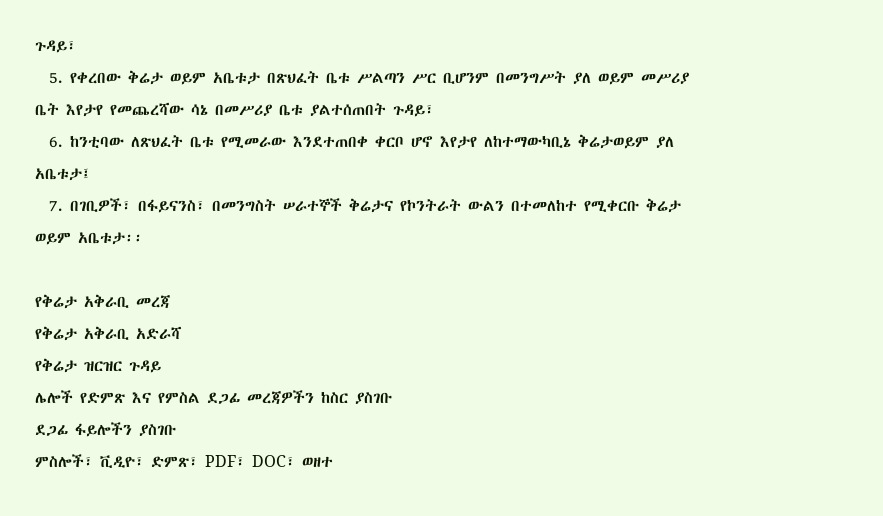ጉዳይ፣
  5. የቀረበው ቅሬታ ወይም አቤቱታ በጽህፈት ቤቱ ሥልጣን ሥር ቢሆንም በመንግሥት ያለ ወይም መሥሪያ ቤት እየታየ የመጨረሻው ሳኔ በመሥሪያ ቤቱ ያልተሰጠበት ጉዳይ፣
  6. ከንቲባው ለጽህፈት ቤቱ የሚመራው እንደተጠበቀ ቀርቦ ሆኖ እየታየ ለከተማውካቢኔ ቅሬታወይም ያለ አቤቱታ፤
  7. በገቢዎች፣ በፋይናንስ፣ በመንግስት ሠራተኞች ቅሬታና የኮንትራት ውልን በተመለከተ የሚቀርቡ ቅሬታ ወይም አቤቱታ፡፡

የቅሬታ አቅራቢ መረጃ
የቅሬታ አቅራቢ አድራሻ
የቅሬታ ዝርዝር ጉዳይ
ሌሎች የድምጽ እና የምስል ደጋፊ መረጃዎችን ከስር ያስገቡ
ደጋፊ ፋይሎችን ያስገቡ
ምስሎች፣ ቪዲዮ፣ ድምጽ፣ PDF፣ DOC፣ ወዘተ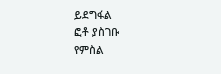ይደግፋል
ፎቶ ያስገቡ
የምስል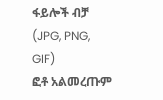ፋይሎች ብቻ (JPG, PNG, GIF)
ፎቶ አልመረጡም